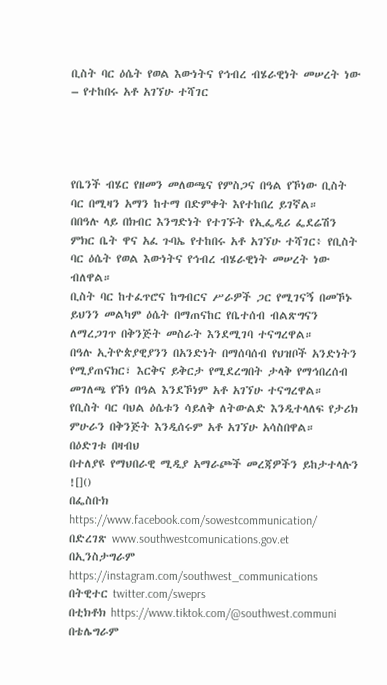ቢስት ባር ዕሴት የወል እውነትና የኅብረ ብሄራዊነት መሠረት ነው – የተከበሩ አቶ አገኘሁ ተሻገር




የቤንች ብሄር የዘመን መለወጫና የምስጋና በዓል የኾነው ቢስት ባር በሚዛን አማን ከተማ በድምቀት እየተከበረ ይገኛል።
በበዓሉ ላይ በክብር እንግድነት የተገኙት የኢፌዲሪ ፌደሬሽን ምክር ቤት ዋና አፈ ጉባኤ የተከበሩ አቶ አገኘሁ ተሻገር፥ የቢስት ባር ዕሴት የወል እውነትና የኅብረ ብሄራዊነት መሠረት ነው ብለዋል።
ቢስት ባር ከተፈጥሮና ከግብርና ሥራዎች ጋር የሚገናኝ በመኾኑ ይህንን መልካም ዕሴት በማጠናከር የቤተሰብ ብልጽግናን ለማረጋገጥ በቅንጅት መስራት እንደሚገባ ተናግረዋል።
በዓሉ ኢትዮጵያዊያንን በአንድነት በማሰባሰብ የህዝቦች አንድነትን የሚያጠናክር፣ እርቅና ይቅርታ የሚደረግበት ታላቅ የማኅበረሰብ መገለጫ የኾነ በዓል እንደኾነም አቶ አገኘሁ ተናግረዋል።
የቢስት ባር ባህል ዕሴቱን ሳይለቅ ለትውልድ እንዲተላለፍ የታሪክ ምሁራን በቅንጅት እንዲሰሩም አቶ አገኘሁ አሳስበዋል።
በዕድገቱ በዛብህ
በተለያዩ የማህበራዊ ሚዲያ አማራጮች መረጃዎችን ይከታተላሉን ![]()
በፌስቡክ https://www.facebook.com/sowestcommunication/
በድረገጽ www.southwestcomunications.gov.et
በኢንስታግራም https://instagram.com/southwest_communications
በትዊተር twitter.com/sweprs
በቲክቶክ https://www.tiktok.com/@southwest.communi
በቴሌግራም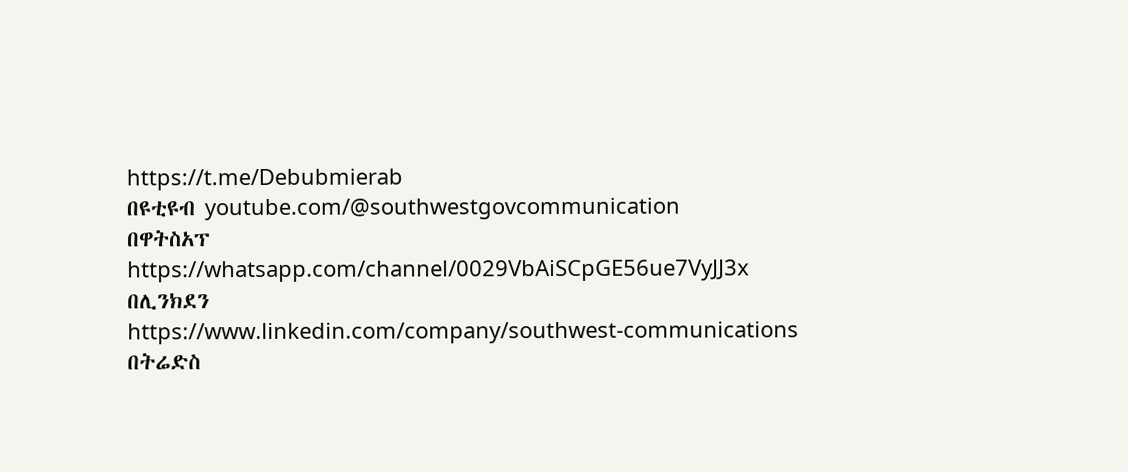https://t.me/Debubmierab
በዩቲዩብ youtube.com/@southwestgovcommunication
በዋትስአፕ
https://whatsapp.com/channel/0029VbAiSCpGE56ue7VyJJ3x
በሊንክደን
https://www.linkedin.com/company/southwest-communications
በትሬድስ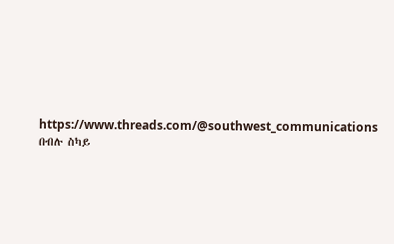https://www.threads.com/@southwest_communications
በብሉ ስካይ